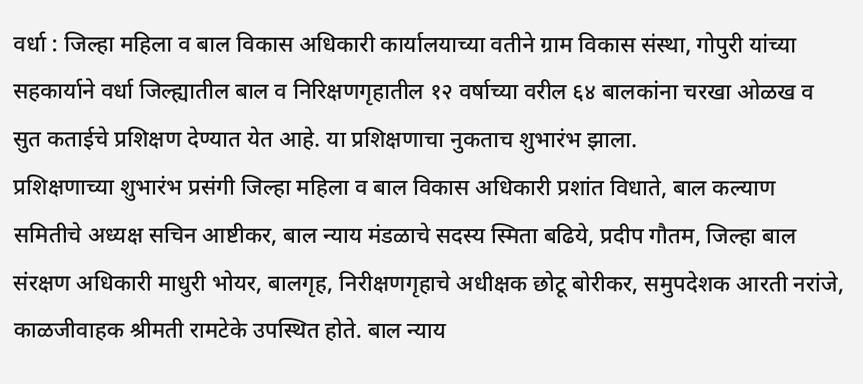वर्धा : जिल्हा महिला व बाल विकास अधिकारी कार्यालयाच्या वतीने ग्राम विकास संस्था, गोपुरी यांच्या सहकार्याने वर्धा जिल्ह्यातील बाल व निरिक्षणगृहातील १२ वर्षाच्या वरील ६४ बालकांना चरखा ओळख व सुत कताईचे प्रशिक्षण देण्यात येत आहे. या प्रशिक्षणाचा नुकताच शुभारंभ झाला.
प्रशिक्षणाच्या शुभारंभ प्रसंगी जिल्हा महिला व बाल विकास अधिकारी प्रशांत विधाते, बाल कल्याण समितीचे अध्यक्ष सचिन आष्टीकर, बाल न्याय मंडळाचे सदस्य स्मिता बढिये, प्रदीप गौतम, जिल्हा बाल संरक्षण अधिकारी माधुरी भोयर, बालगृह, निरीक्षणगृहाचे अधीक्षक छोटू बोरीकर, समुपदेशक आरती नरांजे, काळजीवाहक श्रीमती रामटेके उपस्थित होते. बाल न्याय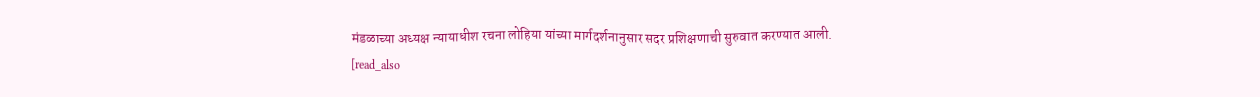मंडळाच्या अध्यक्ष न्यायाधीश रचना लोहिया यांच्या मार्गदर्शनानुसार सदर प्रशिक्षणाची सुरुवात करण्यात आली.
[read_also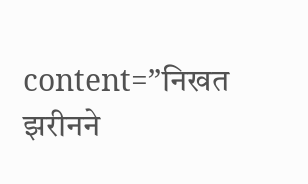content=”निखत झरीनने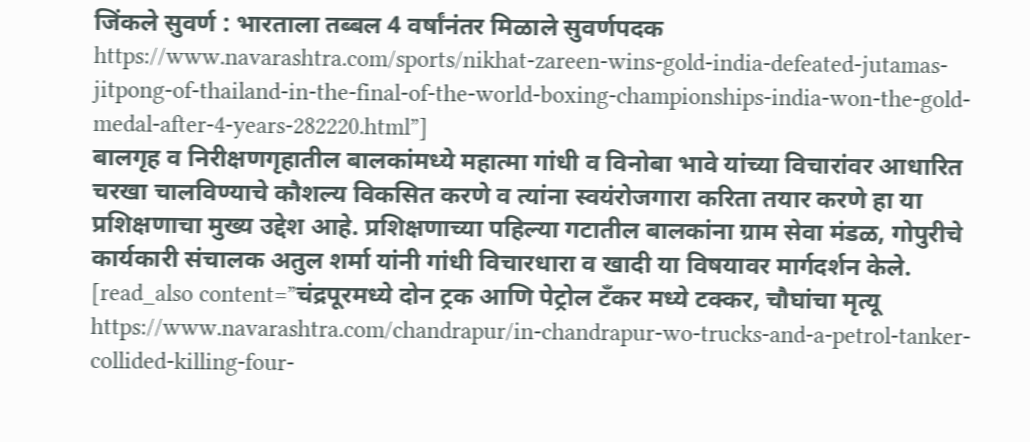जिंकले सुवर्ण : भारताला तब्बल 4 वर्षांनंतर मिळाले सुवर्णपदक https://www.navarashtra.com/sports/nikhat-zareen-wins-gold-india-defeated-jutamas-jitpong-of-thailand-in-the-final-of-the-world-boxing-championships-india-won-the-gold-medal-after-4-years-282220.html”]
बालगृह व निरीक्षणगृहातील बालकांमध्ये महात्मा गांधी व विनोबा भावे यांच्या विचारांवर आधारित चरखा चालविण्याचे कौशल्य विकसित करणे व त्यांना स्वयंरोजगारा करिता तयार करणे हा या प्रशिक्षणाचा मुख्य उद्देश आहे. प्रशिक्षणाच्या पहिल्या गटातील बालकांना ग्राम सेवा मंडळ, गोपुरीचे कार्यकारी संचालक अतुल शर्मा यांनी गांधी विचारधारा व खादी या विषयावर मार्गदर्शन केले.
[read_also content=”चंद्रपूरमध्ये दोन ट्रक आणि पेट्रोल टॅंकर मध्ये टक्कर, चौघांचा मृत्यू https://www.navarashtra.com/chandrapur/in-chandrapur-wo-trucks-and-a-petrol-tanker-collided-killing-four-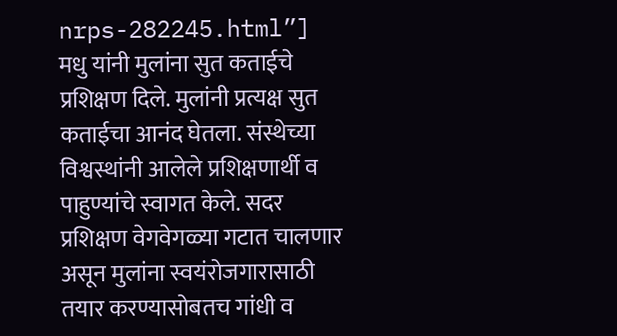nrps-282245.html”]
मधु यांनी मुलांना सुत कताईचे प्रशिक्षण दिले. मुलांनी प्रत्यक्ष सुत कताईचा आनंद घेतला. संस्थेच्या विश्वस्थांनी आलेले प्रशिक्षणार्थी व पाहुण्यांचे स्वागत केले. सदर प्रशिक्षण वेगवेगळ्या गटात चालणार असून मुलांना स्वयंरोजगारासाठी तयार करण्यासोबतच गांधी व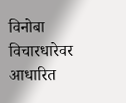विनोबा विचारधारेवर आधारित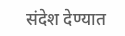संदेश देण्यात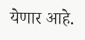येणार आहे.